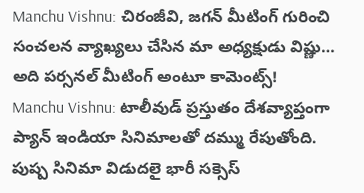Manchu Vishnu: చిరంజీవి, జగన్ మీటింగ్ గురించి సంచలన వ్యాఖ్యలు చేసిన మా అధ్యక్షుడు విష్ణు… అది పర్సనల్ మీటింగ్ అంటూ కామెంట్స్!
Manchu Vishnu: టాలీవుడ్ ప్రస్తుతం దేశవ్యాప్తంగా ప్యాన్ ఇండియా సినిమాలతో దమ్ము రేపుతోంది. పుష్ప సినిమా విడుదలై భారీ సక్సెస్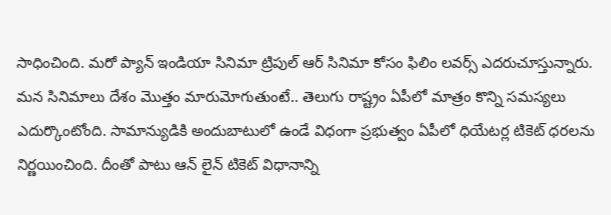సాధించింది. మరో ప్యాన్ ఇండియా సినిమా ట్రిపుల్ ఆర్ సినిమా కోసం ఫిలిం లవర్స్ ఎదరుచూస్తున్నారు.
మన సినిమాలు దేశం మొత్తం మారుమోగుతుంటే.. తెలుగు రాష్ట్రం ఏపీలో మాత్రం కొన్ని సమస్యలు ఎదుర్కొంటోంది. సామాన్యుడికి అందుబాటులో ఉండే విధంగా ప్రభుత్వం ఏపీలో ధియేటర్ల టికెట్ ధరలను నిర్ణయించింది. దీంతో పాటు ఆన్ లైన్ టికెట్ విధానాన్ని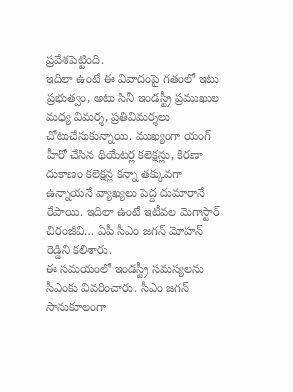ప్రవేశపెట్టింది.
ఇదిలా ఉంటే ఈ వివాదంపై గతంలో ఇటు ప్రభుత్వం, అటు సినీ ఇండస్ట్రీ ప్రముఖుల మధ్య విమర్శ, ప్రతివిమర్శలు చోటుచేసుకున్నాయి. ముఖ్యంగా యంగ్ హీరో చేసిన థియేటర్ల కలెక్షన్లు, కిరణా దుకాణం కలెక్షన్ల కన్నా తక్కువగా ఉన్నాయనే వ్యాఖ్యలు పెద్ద దుమారానే రేపాయి. ఇదిలా ఉంటే ఇటీవల మెగాస్టార్ చిరంజీవి… ఏపీ సీఎం జగన్ మోహన్ రెడ్డిని కలిశారు.
ఈ సమయంలో ఇండస్ట్రీ సమస్యలను సీఎంకు వివరించారు. సీఎం జగన్ సానుకూలంగా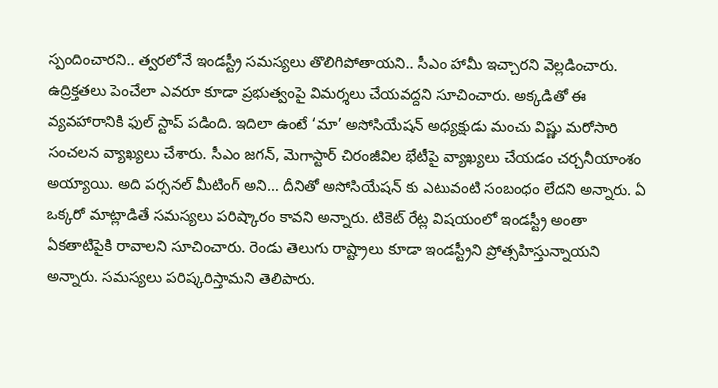స్పందించారని.. త్వరలోనే ఇండస్ట్రీ సమస్యలు తొలిగిపోతాయని.. సీఎం హామీ ఇచ్చారని వెల్లడించారు. ఉద్రిక్తతలు పెంచేలా ఎవరూ కూడా ప్రభుత్వంపై విమర్శలు చేయవద్దని సూచించారు. అక్కడితో ఈ వ్యవహారానికి ఫుల్ స్టాప్ పడింది. ఇదిలా ఉంటే ‘మా’ అసోసియేషన్ అధ్యక్షుడు మంచు విష్ణు మరోసారి సంచలన వ్యాఖ్యలు చేశారు. సీఎం జగన్, మెగాస్టార్ చిరంజీవిల భేటీపై వ్యాఖ్యలు చేయడం చర్చనీయాంశం అయ్యాయి. అది పర్సనల్ మీటింగ్ అని… దీనితో అసోసియేషన్ కు ఎటువంటి సంబంధం లేదని అన్నారు. ఏ ఒక్కరో మాట్లాడితే సమస్యలు పరిష్కారం కావని అన్నారు. టికెట్ రేట్ల విషయంలో ఇండస్ట్రీ అంతా ఏకతాటిపైకి రావాలని సూచించారు. రెండు తెలుగు రాష్ట్రాలు కూడా ఇండస్ట్రీని ప్రోత్సహిస్తున్నాయని అన్నారు. సమస్యలు పరిష్కరిస్తామని తెలిపారు.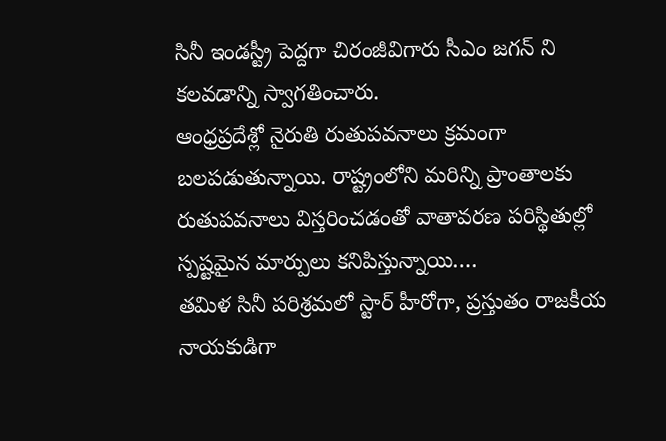సినీ ఇండస్ట్రీ పెద్దగా చిరంజీవిగారు సీఎం జగన్ ని కలవడాన్ని స్వాగతించారు.
ఆంధ్రప్రదేశ్లో నైరుతి రుతుపవనాలు క్రమంగా బలపడుతున్నాయి. రాష్ట్రంలోని మరిన్ని ప్రాంతాలకు రుతుపవనాలు విస్తరించడంతో వాతావరణ పరిస్థితుల్లో స్పష్టమైన మార్పులు కనిపిస్తున్నాయి.…
తమిళ సినీ పరిశ్రమలో స్టార్ హీరోగా, ప్రస్తుతం రాజకీయ నాయకుడిగా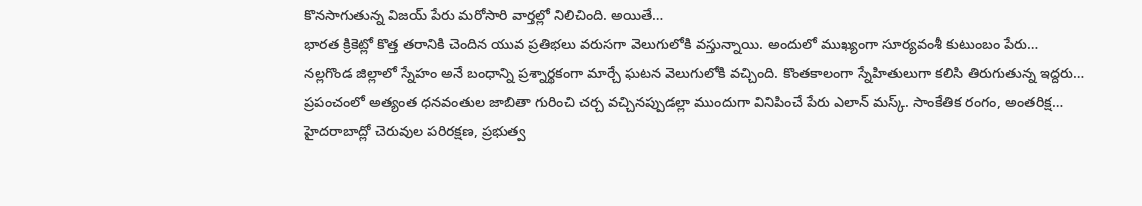కొనసాగుతున్న విజయ్ పేరు మరోసారి వార్తల్లో నిలిచింది. అయితే…
భారత క్రికెట్లో కొత్త తరానికి చెందిన యువ ప్రతిభలు వరుసగా వెలుగులోకి వస్తున్నాయి. అందులో ముఖ్యంగా సూర్యవంశీ కుటుంబం పేరు…
నల్లగొండ జిల్లాలో స్నేహం అనే బంధాన్ని ప్రశ్నార్థకంగా మార్చే ఘటన వెలుగులోకి వచ్చింది. కొంతకాలంగా స్నేహితులుగా కలిసి తిరుగుతున్న ఇద్దరు…
ప్రపంచంలో అత్యంత ధనవంతుల జాబితా గురించి చర్చ వచ్చినప్పుడల్లా ముందుగా వినిపించే పేరు ఎలాన్ మస్క్. సాంకేతిక రంగం, అంతరిక్ష…
హైదరాబాద్లో చెరువుల పరిరక్షణ, ప్రభుత్వ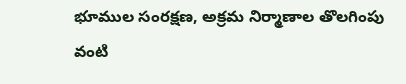భూముల సంరక్షణ, అక్రమ నిర్మాణాల తొలగింపు వంటి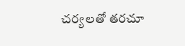చర్యలతో తరచూ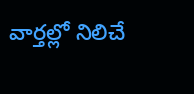వార్తల్లో నిలిచే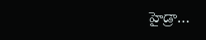హైడ్రా…